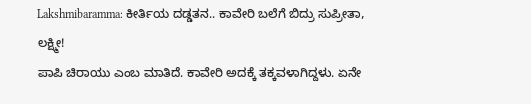Lakshmibaramma: ಕೀರ್ತಿಯ ದಡ್ಡತನ.. ಕಾವೇರಿ ಬಲೆಗೆ ಬಿದ್ರು ಸುಪ್ರೀತಾ, ಲಕ್ಷ್ಮೀ!
ಪಾಪಿ ಚಿರಾಯು ಎಂಬ ಮಾತಿದೆ. ಕಾವೇರಿ ಅದಕ್ಕೆ ತಕ್ಕವಳಾಗಿದ್ದಳು. ಏನೇ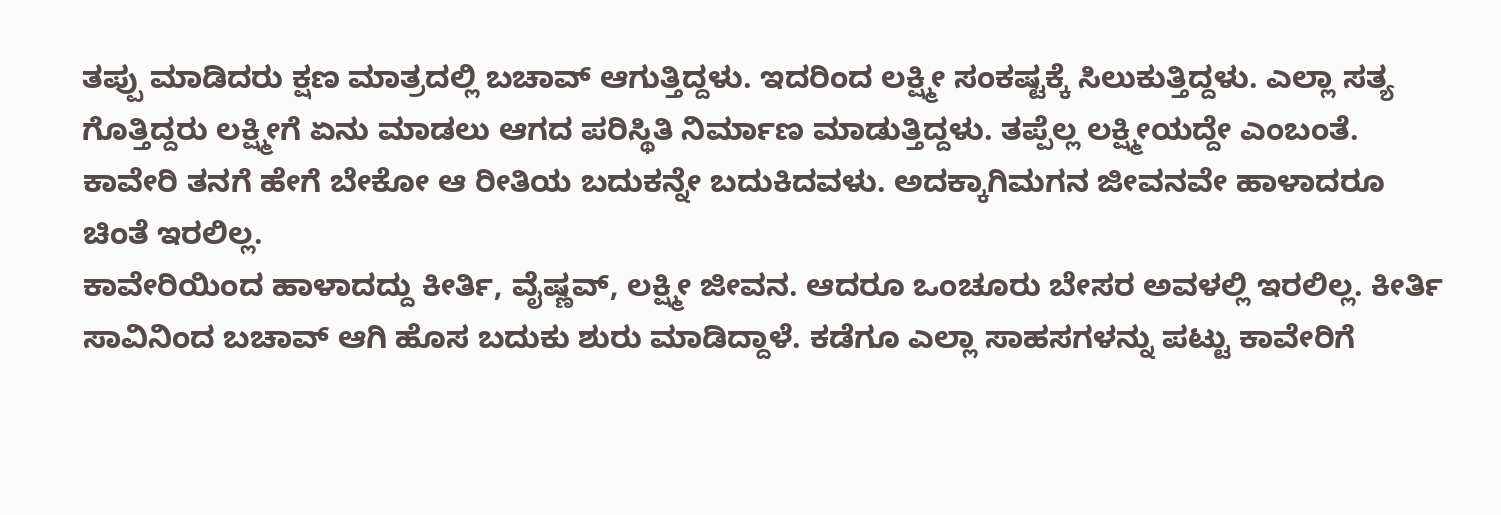ತಪ್ಪು ಮಾಡಿದರು ಕ್ಷಣ ಮಾತ್ರದಲ್ಲಿ ಬಚಾವ್ ಆಗುತ್ತಿದ್ದಳು. ಇದರಿಂದ ಲಕ್ಷ್ಮೀ ಸಂಕಷ್ಟಕ್ಕೆ ಸಿಲುಕುತ್ತಿದ್ದಳು. ಎಲ್ಲಾ ಸತ್ಯ ಗೊತ್ತಿದ್ದರು ಲಕ್ಷ್ಮೀಗೆ ಏನು ಮಾಡಲು ಆಗದ ಪರಿಸ್ಥಿತಿ ನಿರ್ಮಾಣ ಮಾಡುತ್ತಿದ್ದಳು. ತಪ್ಪೆಲ್ಲ ಲಕ್ಷ್ಮೀಯದ್ದೇ ಎಂಬಂತೆ. ಕಾವೇರಿ ತನಗೆ ಹೇಗೆ ಬೇಕೋ ಆ ರೀತಿಯ ಬದುಕನ್ನೇ ಬದುಕಿದವಳು. ಅದಕ್ಕಾಗಿಮಗನ ಜೀವನವೇ ಹಾಳಾದರೂ ಚಿಂತೆ ಇರಲಿಲ್ಲ.
ಕಾವೇರಿಯಿಂದ ಹಾಳಾದದ್ದು ಕೀರ್ತಿ, ವೈಷ್ಣವ್, ಲಕ್ಷ್ಮೀ ಜೀವನ. ಆದರೂ ಒಂಚೂರು ಬೇಸರ ಅವಳಲ್ಲಿ ಇರಲಿಲ್ಲ. ಕೀರ್ತಿ ಸಾವಿನಿಂದ ಬಚಾವ್ ಆಗಿ ಹೊಸ ಬದುಕು ಶುರು ಮಾಡಿದ್ದಾಳೆ. ಕಡೆಗೂ ಎಲ್ಲಾ ಸಾಹಸಗಳನ್ನು ಪಟ್ಟು ಕಾವೇರಿಗೆ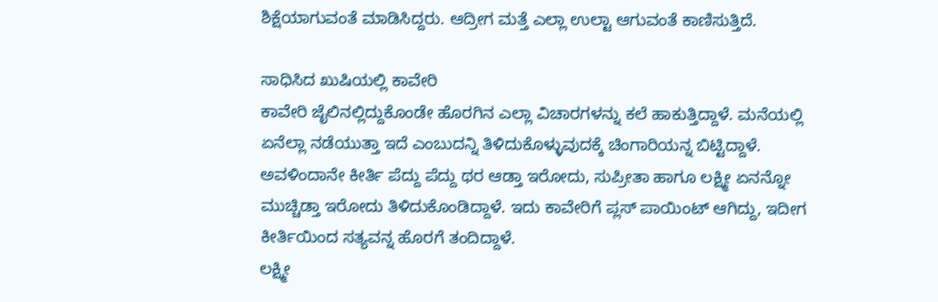ಶಿಕ್ಷೆಯಾಗುವಂತೆ ಮಾಡಿಸಿದ್ದರು. ಆದ್ರೀಗ ಮತ್ತೆ ಎಲ್ಲಾ ಉಲ್ಟಾ ಆಗುವಂತೆ ಕಾಣಿಸುತ್ತಿದೆ.

ಸಾಧಿಸಿದ ಖುಷಿಯಲ್ಲಿ ಕಾವೇರಿ
ಕಾವೇರಿ ಜೈಲಿನಲ್ಲಿದ್ದುಕೊಂಡೇ ಹೊರಗಿನ ಎಲ್ಲಾ ವಿಚಾರಗಳನ್ನು ಕಲೆ ಹಾಕುತ್ತಿದ್ದಾಳೆ. ಮನೆಯಲ್ಲಿ ಏನೆಲ್ಲಾ ನಡೆಯುತ್ತಾ ಇದೆ ಎಂಬುದನ್ನಿ ತಿಳಿದುಕೊಳ್ಳುವುದಕ್ಕೆ ಚಿಂಗಾರಿಯನ್ನ ಬಿಟ್ಟಿದ್ದಾಳೆ. ಅವಳಿಂದಾನೇ ಕೀರ್ತಿ ಪೆದ್ದು ಪೆದ್ದು ಥರ ಆಡ್ತಾ ಇರೋದು, ಸುಪ್ರೀತಾ ಹಾಗೂ ಲಕ್ಷ್ಮೀ ಏನನ್ನೋ ಮುಚ್ಚಿಡ್ತಾ ಇರೋದು ತಿಳಿದುಕೊಂಡಿದ್ದಾಳೆ. ಇದು ಕಾವೇರಿಗೆ ಪ್ಲಸ್ ಪಾಯಿಂಟ್ ಆಗಿದ್ದು, ಇದೀಗ ಕೀರ್ತಿಯಿಂದ ಸತ್ಯವನ್ನ ಹೊರಗೆ ತಂದಿದ್ದಾಳೆ.
ಲಕ್ಷ್ಮೀ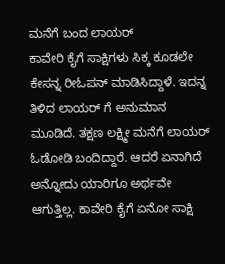ಮನೆಗೆ ಬಂದ ಲಾಯರ್
ಕಾವೇರಿ ಕೈಗೆ ಸಾಕ್ಷಿಗಳು ಸಿಕ್ಕ ಕೂಡಲೇ ಕೇಸನ್ನ ರೀಓಪನ್ ಮಾಡಿಸಿದ್ದಾಳೆ. ಇದನ್ನ ತಿಳಿದ ಲಾಯರ್ ಗೆ ಅನುಮಾನ ಮೂಡಿದೆ. ತಕ್ಷಣ ಲಕ್ಷ್ಮೀ ಮನೆಗೆ ಲಾಯರ್ ಓಡೋಡಿ ಬಂದಿದ್ದಾರೆ. ಆದರೆ ಏನಾಗಿದೆ ಅನ್ನೋದು ಯಾರಿಗೂ ಅರ್ಥವೇ ಆಗುತ್ತಿಲ್ಲ. ಕಾವೇರಿ ಕೈಗೆ ಏನೋ ಸಾಕ್ಷಿ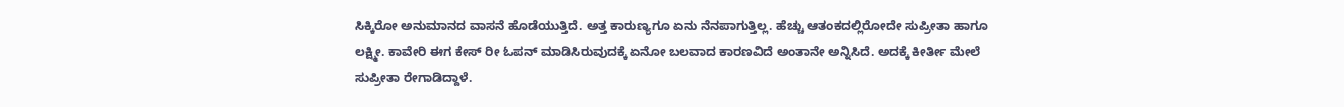ಸಿಕ್ಕಿರೋ ಅನುಮಾನದ ವಾಸನೆ ಹೊಡೆಯುತ್ತಿದೆ. ಅತ್ತ ಕಾರುಣ್ಯಗೂ ಏನು ನೆನಪಾಗುತ್ತಿಲ್ಲ. ಹೆಚ್ಚು ಆತಂಕದಲ್ಲಿರೋದೇ ಸುಪ್ರೀತಾ ಹಾಗೂ ಲಕ್ಷ್ಮೀ. ಕಾವೇರಿ ಈಗ ಕೇಸ್ ರೀ ಓಪನ್ ಮಾಡಿಸಿರುವುದಕ್ಕೆ ಏನೋ ಬಲವಾದ ಕಾರಣವಿದೆ ಅಂತಾನೇ ಅನ್ನಿಸಿದೆ. ಅದಕ್ಕೆ ಕೀರ್ತೀ ಮೇಲೆ ಸುಪ್ರೀತಾ ರೇಗಾಡಿದ್ದಾಳೆ.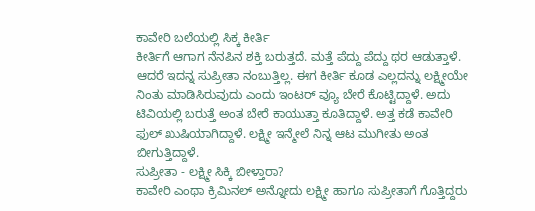ಕಾವೇರಿ ಬಲೆಯಲ್ಲಿ ಸಿಕ್ಕ ಕೀರ್ತಿ
ಕೀರ್ತಿಗೆ ಆಗಾಗ ನೆನಪಿನ ಶಕ್ತಿ ಬರುತ್ತದೆ. ಮತ್ತೆ ಪೆದ್ದು ಪೆದ್ದು ಥರ ಆಡುತ್ತಾಳೆ. ಆದರೆ ಇದನ್ನ ಸುಪ್ರೀತಾ ನಂಬುತ್ತಿಲ್ಲ. ಈಗ ಕೀರ್ತಿ ಕೂಡ ಎಲ್ಲದನ್ನು ಲಕ್ಷ್ಮೀಯೇ ನಿಂತು ಮಾಡಿಸಿರುವುದು ಎಂದು ಇಂಟರ್ ವ್ಯೂ ಬೇರೆ ಕೊಟ್ಟಿದ್ದಾಳೆ. ಅದು ಟಿವಿಯಲ್ಲಿ ಬರುತ್ತೆ ಅಂತ ಬೇರೆ ಕಾಯುತ್ತಾ ಕೂತಿದ್ದಾಳೆ. ಅತ್ತ ಕಡೆ ಕಾವೇರಿ ಫುಲ್ ಖುಷಿಯಾಗಿದ್ದಾಳೆ. ಲಕ್ಷ್ಮೀ ಇನ್ಮೇಲೆ ನಿನ್ನ ಆಟ ಮುಗೀತು ಅಂತ ಬೀಗುತ್ತಿದ್ದಾಳೆ.
ಸುಪ್ರೀತಾ - ಲಕ್ಷ್ಮೀ ಸಿಕ್ಕಿ ಬೀಳ್ತಾರಾ?
ಕಾವೇರಿ ಎಂಥಾ ಕ್ರಿಮಿನಲ್ ಅನ್ನೋದು ಲಕ್ಷ್ಮೀ ಹಾಗೂ ಸುಪ್ರೀತಾಗೆ ಗೊತ್ತಿದ್ದರು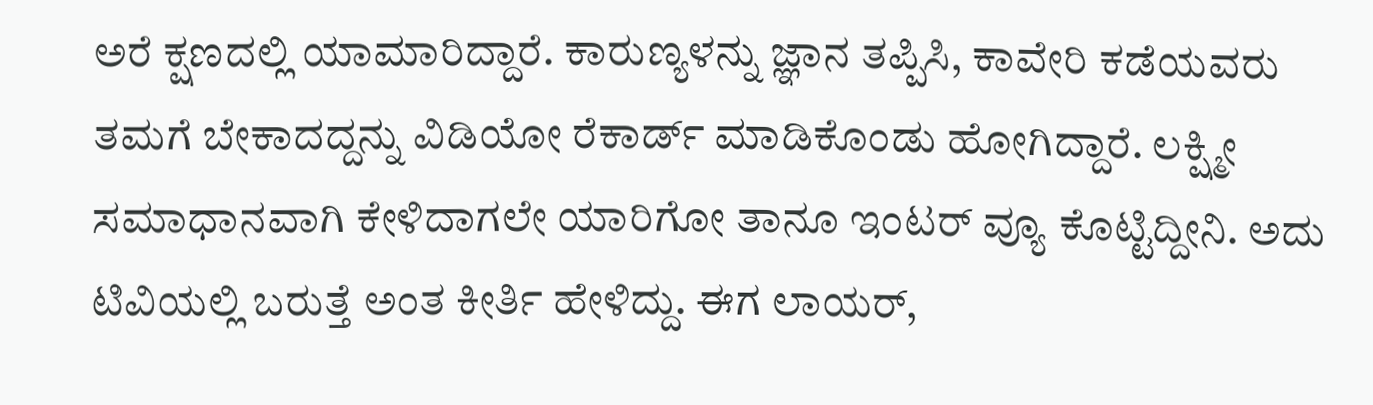ಅರೆ ಕ್ಷಣದಲ್ಲಿ ಯಾಮಾರಿದ್ದಾರೆ. ಕಾರುಣ್ಯಳನ್ನು ಜ್ಞಾನ ತಪ್ಪಿಸಿ, ಕಾವೇರಿ ಕಡೆಯವರು ತಮಗೆ ಬೇಕಾದದ್ದನ್ನು ವಿಡಿಯೋ ರೆಕಾರ್ಡ್ ಮಾಡಿಕೊಂಡು ಹೋಗಿದ್ದಾರೆ. ಲಕ್ಷ್ಮೀ ಸಮಾಧಾನವಾಗಿ ಕೇಳಿದಾಗಲೇ ಯಾರಿಗೋ ತಾನೂ ಇಂಟರ್ ವ್ಯೂ ಕೊಟ್ಟಿದ್ದೀನಿ. ಅದು ಟಿವಿಯಲ್ಲಿ ಬರುತ್ತೆ ಅಂತ ಕೀರ್ತಿ ಹೇಳಿದ್ದು. ಈಗ ಲಾಯರ್,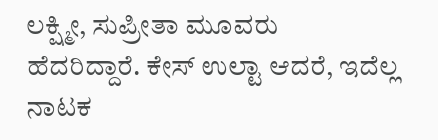ಲಕ್ಷ್ಮೀ, ಸುಪ್ರೀತಾ ಮೂವರು ಹೆದರಿದ್ದಾರೆ. ಕೇಸ್ ಉಲ್ಟಾ ಆದರೆ, ಇದೆಲ್ಲ ನಾಟಕ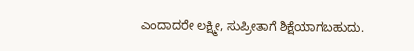ಎಂದಾದರೇ ಲಕ್ಷ್ಮೀ, ಸುಪ್ರೀತಾಗೆ ಶಿಕ್ಷೆಯಾಗಬಹುದು.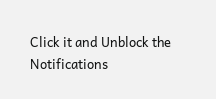Click it and Unblock the Notifications